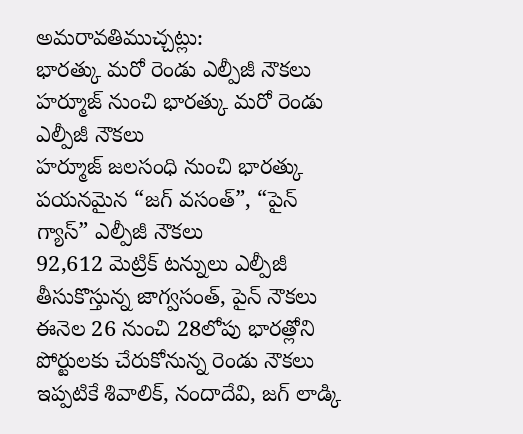అమరావతిముచ్చట్లు:
భారత్కు మరో రెండు ఎల్పీజీ నౌకలు
హర్మూజ్ నుంచి భారత్కు మరో రెండు ఎల్పీజీ నౌకలు
హర్మూజ్ జలసంధి నుంచి భారత్కు పయనమైన “జగ్ వసంత్”, “పైన్ గ్యాస్” ఎల్పీజీ నౌకలు
92,612 మెట్రిక్ టన్నులు ఎల్పీజీ తీసుకొస్తున్న జాగ్వసంత్, పైన్ నౌకలు
ఈనెల 26 నుంచి 28లోపు భారత్లోని పోర్టులకు చేరుకోనున్న రెండు నౌకలు
ఇప్పటికే శివాలిక్, నందాదేవి, జగ్ లాడ్కి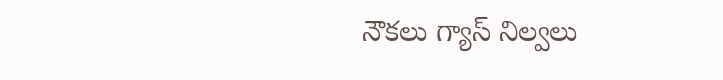నౌకలు గ్యాస్ నిల్వలు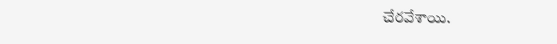చేరవేశాయి.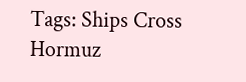Tags: Ships Cross Hormuz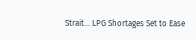Strait… LPG Shortages Set to Ease